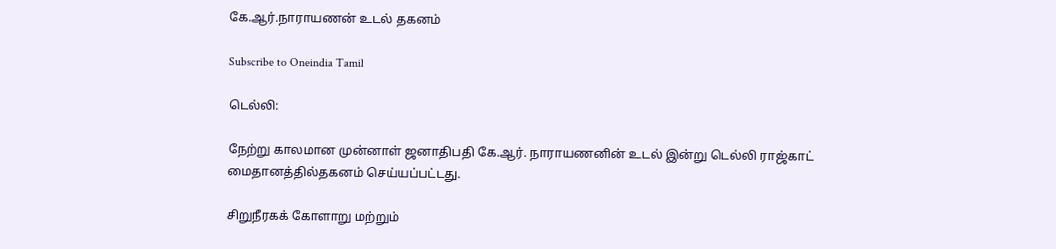கே.ஆர்.நாராயணன் உடல் தகனம்

Subscribe to Oneindia Tamil

டெல்லி:

நேற்று காலமான முன்னாள் ஜனாதிபதி கே.ஆர். நாராயணனின் உடல் இன்று டெல்லி ராஜ்காட் மைதானத்தில்தகனம் செய்யப்பட்டது.

சிறுநீரகக் கோளாறு மற்றும்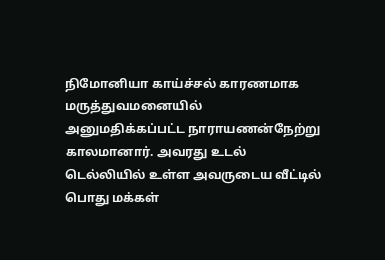நிமோனியா காய்ச்சல் காரணமாக மருத்துவமனையில் அனுமதிக்கப்பட்ட நாராயணன்நேற்று காலமானார். அவரது உடல் டெல்லியில் உள்ள அவருடைய வீட்டில் பொது மக்கள்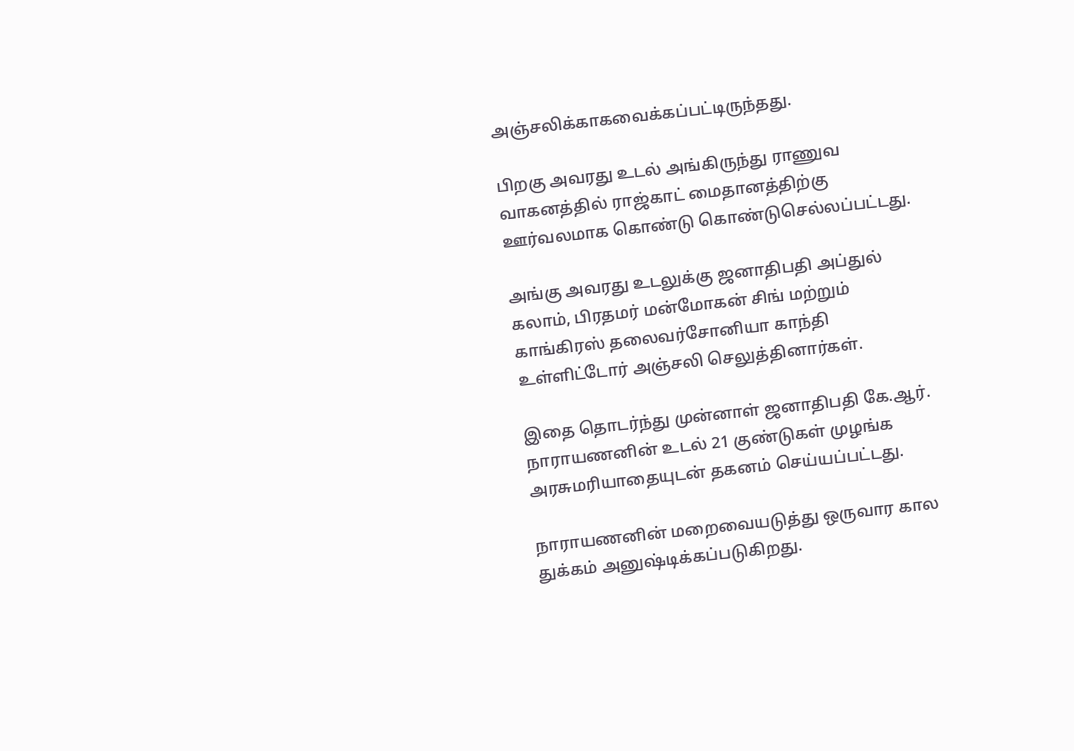அஞ்சலிக்காகவைக்கப்பட்டிருந்தது.

பிறகு அவரது உடல் அங்கிருந்து ராணுவ வாகனத்தில் ராஜ்காட் மைதானத்திற்கு ஊர்வலமாக கொண்டு கொண்டுசெல்லப்பட்டது.

அங்கு அவரது உடலுக்கு ஜனாதிபதி அப்துல் கலாம், பிரதமர் மன்மோகன் சிங் மற்றும் காங்கிரஸ் தலைவர்சோனியா காந்தி உள்ளிட்டோர் அஞ்சலி செலுத்தினார்கள்.

இதை தொடர்ந்து முன்னாள் ஜனாதிபதி கே.ஆர். நாராயணனின் உடல் 21 குண்டுகள் முழங்க அரசுமரியாதையுடன் தகனம் செய்யப்பட்டது.

நாராயணனின் மறைவையடுத்து ஒருவார கால துக்கம் அனுஷ்டிக்கப்படுகிறது.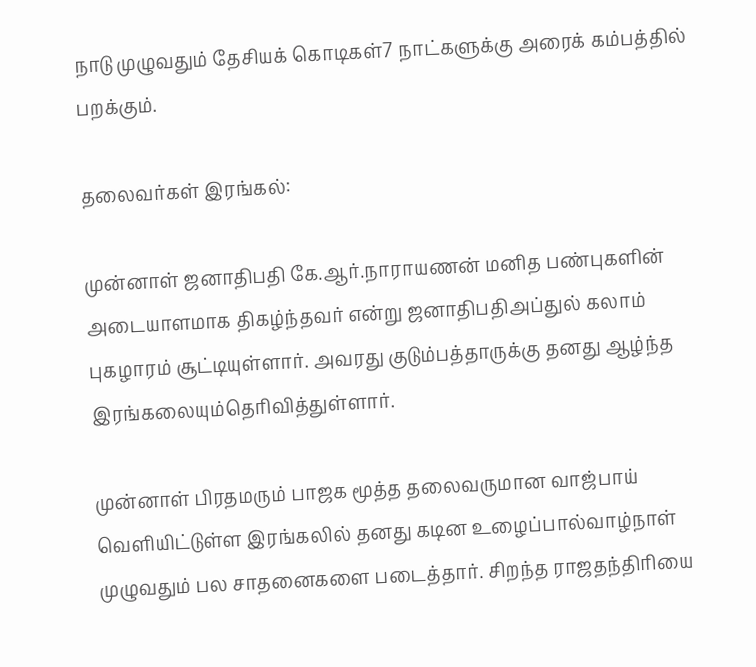நாடு முழுவதும் தேசியக் கொடிகள்7 நாட்களுக்கு அரைக் கம்பத்தில் பறக்கும்.

தலைவர்கள் இரங்கல்:

முன்னாள் ஜனாதிபதி கே.ஆர்.நாராயணன் மனித பண்புகளின் அடையாளமாக திகழ்ந்தவர் என்று ஜனாதிபதிஅப்துல் கலாம் புகழாரம் சூட்டியுள்ளார். அவரது குடும்பத்தாருக்கு தனது ஆழ்ந்த இரங்கலையும்தெரிவித்துள்ளார்.

முன்னாள் பிரதமரும் பாஜக மூத்த தலைவருமான வாஜ்பாய் வெளியிட்டுள்ள இரங்கலில் தனது கடின உழைப்பால்வாழ்நாள் முழுவதும் பல சாதனைகளை படைத்தார். சிறந்த ராஜதந்திரியை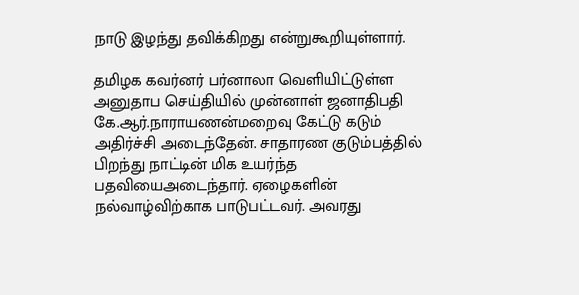நாடு இழந்து தவிக்கிறது என்றுகூறியுள்ளார்.

தமிழக கவர்னர் பர்னாலா வெளியிட்டுள்ள அனுதாப செய்தியில் முன்னாள் ஜனாதிபதி கே.ஆர்.நாராயணன்மறைவு கேட்டு கடும் அதிர்ச்சி அடைந்தேன். சாதாரண குடும்பத்தில் பிறந்து நாட்டின் மிக உயர்ந்த பதவியைஅடைந்தார். ஏழைகளின் நல்வாழ்விற்காக பாடுபட்டவர். அவரது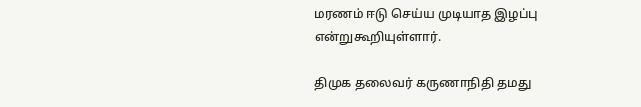மரணம் ஈடு செய்ய முடியாத இழப்பு என்றுகூறியுள்ளார்.

திமுக தலைவர் கருணாநிதி தமது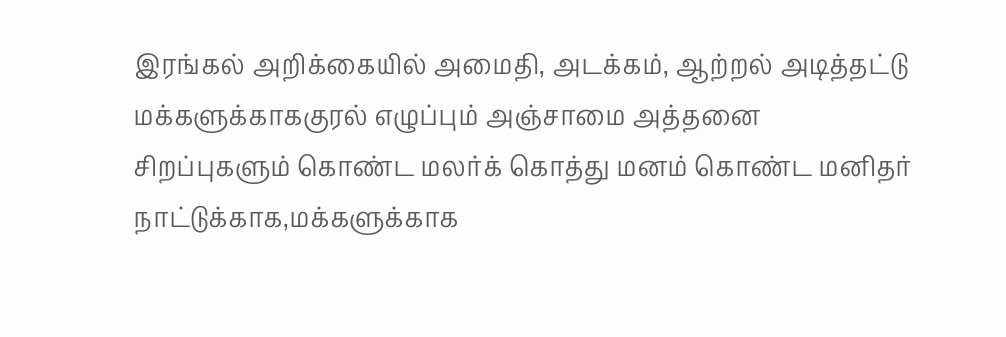இரங்கல் அறிக்கையில் அமைதி, அடக்கம், ஆற்றல் அடித்தட்டு மக்களுக்காககுரல் எழுப்பும் அஞ்சாமை அத்தனை சிறப்புகளும் கொண்ட மலர்க் கொத்து மனம் கொண்ட மனிதர் நாட்டுக்காக,மக்களுக்காக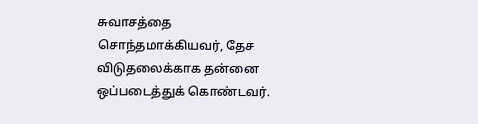சுவாசத்தை சொந்தமாக்கியவர், தேச விடுதலைக்காக தன்னை ஒப்படைத்துக் கொண்டவர்.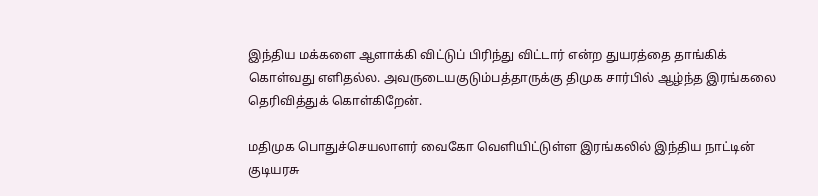இந்திய மக்களை ஆளாக்கி விட்டுப் பிரிந்து விட்டார் என்ற துயரத்தை தாங்கிக் கொள்வது எளிதல்ல. அவருடையகுடும்பத்தாருக்கு திமுக சார்பில் ஆழ்ந்த இரங்கலை தெரிவித்துக் கொள்கிறேன்.

மதிமுக பொதுச்செயலாளர் வைகோ வெளியிட்டுள்ள இரங்கலில் இந்திய நாட்டின் குடியரசு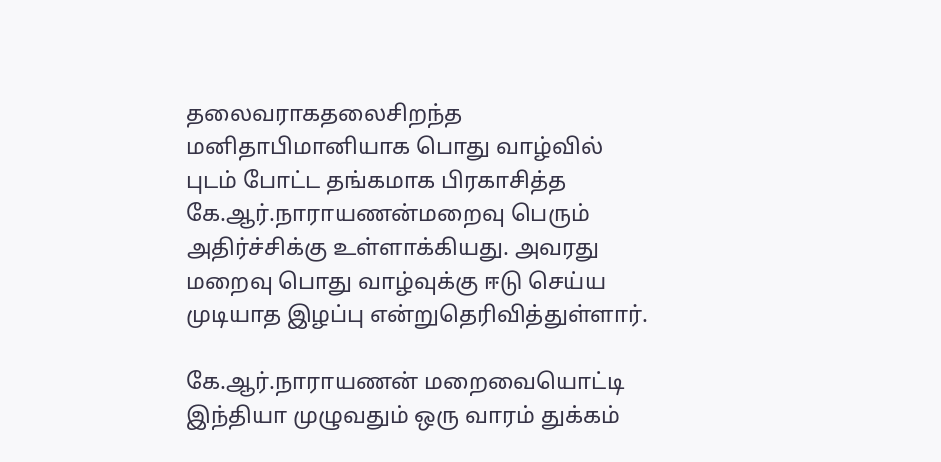தலைவராகதலைசிறந்த மனிதாபிமானியாக பொது வாழ்வில் புடம் போட்ட தங்கமாக பிரகாசித்த கே.ஆர்.நாராயணன்மறைவு பெரும் அதிர்ச்சிக்கு உள்ளாக்கியது. அவரது மறைவு பொது வாழ்வுக்கு ஈடு செய்ய முடியாத இழப்பு என்றுதெரிவித்துள்ளார்.

கே.ஆர்.நாராயணன் மறைவையொட்டி இந்தியா முழுவதும் ஒரு வாரம் துக்கம்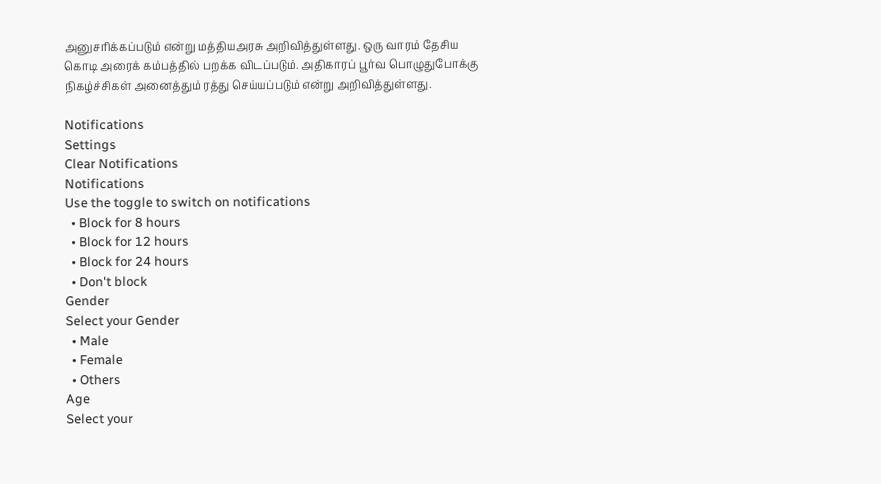அனுசரிக்கப்படும் என்று மத்தியஅரசு அறிவித்துள்ளது. ஒரு வாரம் தேசிய கொடி அரைக் கம்பத்தில் பறக்க விடப்படும். அதிகாரப் பூர்வ பொழுதுபோக்கு நிகழ்ச்சிகள் அனைத்தும் ரத்து செய்யப்படும் என்று அறிவித்துள்ளது.

Notifications
Settings
Clear Notifications
Notifications
Use the toggle to switch on notifications
  • Block for 8 hours
  • Block for 12 hours
  • Block for 24 hours
  • Don't block
Gender
Select your Gender
  • Male
  • Female
  • Others
Age
Select your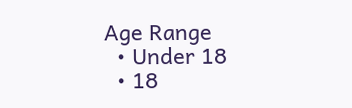Age Range
  • Under 18
  • 18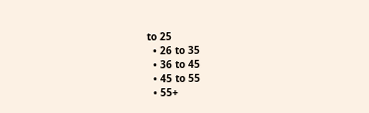to 25
  • 26 to 35
  • 36 to 45
  • 45 to 55
  • 55+